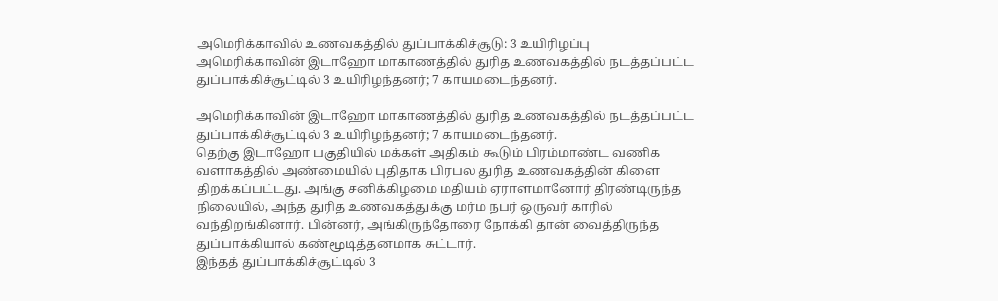அமெரிக்காவில் உணவகத்தில் துப்பாக்கிச்சூடு: 3 உயிரிழப்பு
அமெரிக்காவின் இடாஹோ மாகாணத்தில் துரித உணவகத்தில் நடத்தப்பட்ட துப்பாக்கிச்சூட்டில் 3 உயிரிழந்தனர்; 7 காயமடைந்தனர்.

அமெரிக்காவின் இடாஹோ மாகாணத்தில் துரித உணவகத்தில் நடத்தப்பட்ட துப்பாக்கிச்சூட்டில் 3 உயிரிழந்தனர்; 7 காயமடைந்தனர்.
தெற்கு இடாஹோ பகுதியில் மக்கள் அதிகம் கூடும் பிரம்மாண்ட வணிக வளாகத்தில் அண்மையில் புதிதாக பிரபல துரித உணவகத்தின் கிளை திறக்கப்பட்டது. அங்கு சனிக்கிழமை மதியம் ஏராளமானோர் திரண்டிருந்த நிலையில், அந்த துரித உணவகத்துக்கு மர்ம நபர் ஒருவர் காரில் வந்திறங்கினார். பின்னர், அங்கிருந்தோரை நோக்கி தான் வைத்திருந்த துப்பாக்கியால் கண்மூடித்தனமாக சுட்டார்.
இந்தத் துப்பாக்கிச்சூட்டில் 3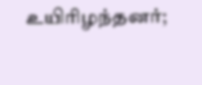உயிரிழந்தனர்;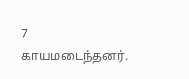7 காயமடைந்தனர்.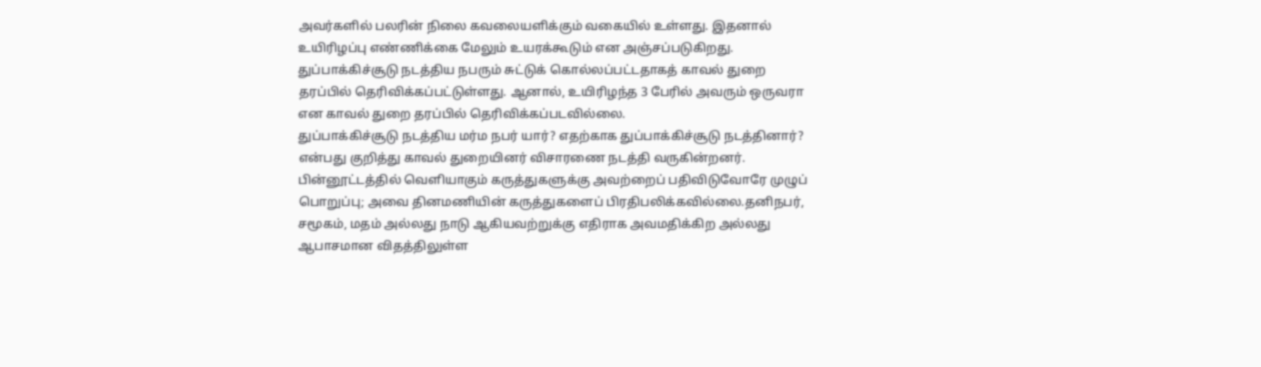அவர்களில் பலரின் நிலை கவலையளிக்கும் வகையில் உள்ளது. இதனால் உயிரிழப்பு எண்ணிக்கை மேலும் உயரக்கூடும் என அஞ்சப்படுகிறது.
துப்பாக்கிச்சூடு நடத்திய நபரும் சுட்டுக் கொல்லப்பட்டதாகத் காவல் துறை தரப்பில் தெரிவிக்கப்பட்டுள்ளது. ஆனால், உயிரிழந்த 3 பேரில் அவரும் ஒருவரா என காவல் துறை தரப்பில் தெரிவிக்கப்படவில்லை.
துப்பாக்கிச்சூடு நடத்திய மர்ம நபர் யார்? எதற்காக துப்பாக்கிச்சூடு நடத்தினார்? என்பது குறித்து காவல் துறையினர் விசாரணை நடத்தி வருகின்றனர்.
பின்னூட்டத்தில் வெளியாகும் கருத்துகளுக்கு அவற்றைப் பதிவிடுவோரே முழுப் பொறுப்பு; அவை தினமணியின் கருத்துகளைப் பிரதிபலிக்கவில்லை.தனிநபர், சமூகம், மதம் அல்லது நாடு ஆகியவற்றுக்கு எதிராக அவமதிக்கிற அல்லது ஆபாசமான விதத்திலுள்ள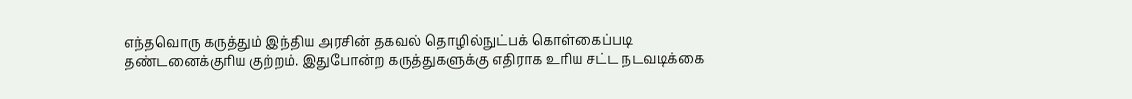எந்தவொரு கருத்தும் இந்திய அரசின் தகவல் தொழில்நுட்பக் கொள்கைப்படி தண்டனைக்குரிய குற்றம். இதுபோன்ற கருத்துகளுக்கு எதிராக உரிய சட்ட நடவடிக்கை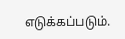எடுக்கப்படும்.